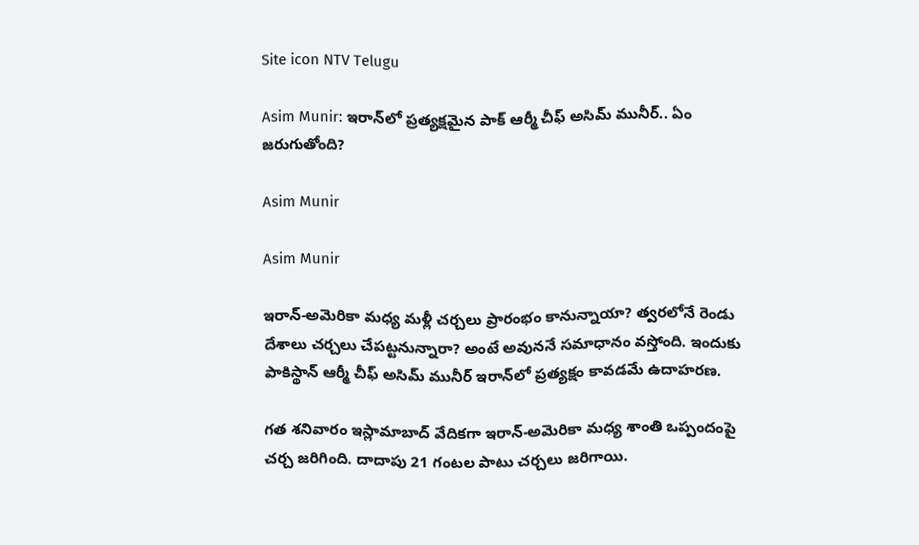Site icon NTV Telugu

Asim Munir: ఇరాన్‌లో ప్రత్యక్షమైన పాక్ ఆర్మీ చీఫ్ అసిమ్ మునీర్.. ఏం జరుగుతోంది?

Asim Munir

Asim Munir

ఇరాన్-అమెరికా మధ్య మళ్లీ చర్చలు ప్రారంభం కానున్నాయా? త్వరలోనే రెండు దేశాలు చర్చలు చేపట్టనున్నారా? అంటే అవుననే సమాధానం వస్తోంది. ఇందుకు పాకిస్థాన్ ఆర్మీ చీఫ్ అసిమ్ మునీర్ ఇరాన్‌లో ప్రత్యక్షం కావడమే ఉదాహరణ.

గత శనివారం ఇస్లామాబాద్ వేదికగా ఇరాన్-అమెరికా మధ్య శాంతి ఒప్పందంపై చర్చ జరిగింది. దాదాపు 21 గంటల పాటు చర్చలు జరిగాయి.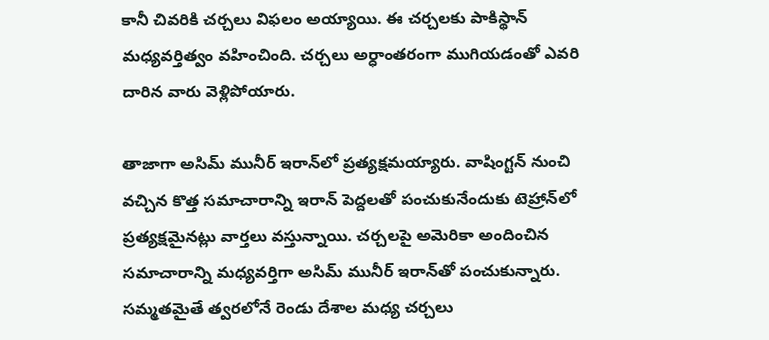కానీ చివరికి చర్చలు విఫలం అయ్యాయి. ఈ చర్చలకు పాకిస్థాన్ మధ్యవర్తిత్వం వహించింది. చర్చలు అర్ధాంతరంగా ముగియడంతో ఎవరి దారిన వారు వెళ్లిపోయారు.

తాజాగా అసిమ్ మునీర్ ఇరాన్‌లో ప్రత్యక్షమయ్యారు. వాషింగ్టన్ నుంచి వచ్చిన కొత్త సమాచారాన్ని ఇరాన్ పెద్దలతో పంచుకునేందుకు టెహ్రాన్‌లో ప్రత్యక్షమైనట్లు వార్తలు వస్తున్నాయి. చర్చలపై అమెరికా అందించిన సమాచారాన్ని మధ్యవర్తిగా అసిమ్ మునీర్ ఇరాన్‌తో పంచుకున్నారు. సమ్మతమైతే త్వరలోనే రెండు దేశాల మధ్య చర్చలు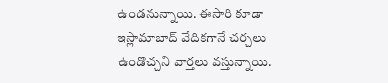ఉండనున్నాయి. ఈసారి కూడా ఇస్లామాబాద్ వేదికగానే చర్చలు ఉండొచ్చని వార్తలు వస్తున్నాయి.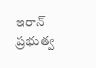ఇరాన్ ప్రభుత్వ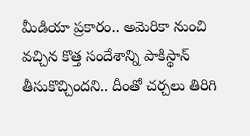మీడియా ప్రకారం.. అమెరికా నుంచి వచ్చిన కొత్త సందేశాన్ని పాకిస్థాన్ తీసుకొచ్చిందని.. దీంతో చర్చలు తిరిగి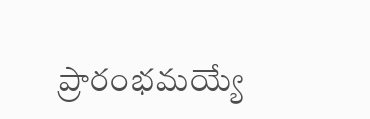ప్రారంభమయ్యే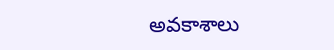అవకాశాలు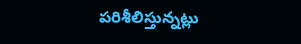పరిశీలిస్తున్నట్లు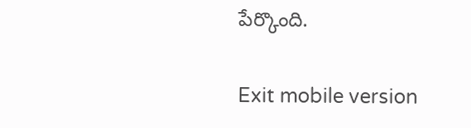పేర్కొంది.

Exit mobile version